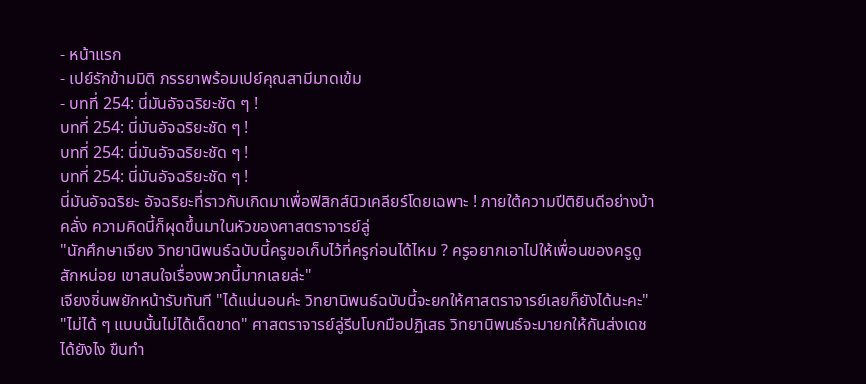- หน้าแรก
- เปย์รักข้ามมิติ ภรรยาพร้อมเปย์คุณสามีมาดเข้ม
- บทที่ 254: นี่มันอัจฉริยะชัด ๆ !
บทที่ 254: นี่มันอัจฉริยะชัด ๆ !
บทที่ 254: นี่มันอัจฉริยะชัด ๆ !
บทที่ 254: นี่มันอัจฉริยะชัด ๆ !
นี่มันอัจฉริยะ อัจฉริยะที่ราวกับเกิดมาเพื่อฟิสิกส์นิวเคลียร์โดยเฉพาะ ! ภายใต้ความปีติยินดีอย่างบ้าคลั่ง ความคิดนี้ก็ผุดขึ้นมาในหัวของศาสตราจารย์ลู่
"นักศึกษาเจียง วิทยานิพนธ์ฉบับนี้ครูขอเก็บไว้ที่ครูก่อนได้ไหม ? ครูอยากเอาไปให้เพื่อนของครูดูสักหน่อย เขาสนใจเรื่องพวกนี้มากเลยล่ะ"
เจียงชิ่นพยักหน้ารับทันที "ได้แน่นอนค่ะ วิทยานิพนธ์ฉบับนี้จะยกให้ศาสตราจารย์เลยก็ยังได้นะคะ"
"ไม่ได้ ๆ แบบนั้นไม่ได้เด็ดขาด" ศาสตราจารย์ลู่รีบโบกมือปฏิเสธ วิทยานิพนธ์จะมายกให้กันส่งเดชได้ยังไง ขืนทำ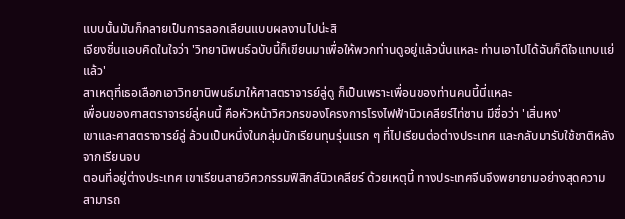แบบนั้นมันก็กลายเป็นการลอกเลียนแบบผลงานไปน่ะสิ
เจียงชิ่นแอบคิดในใจว่า 'วิทยานิพนธ์ฉบับนี้ก็เขียนมาเพื่อให้พวกท่านดูอยู่แล้วนั่นแหละ ท่านเอาไปได้ฉันก็ดีใจแทบแย่แล้ว'
สาเหตุที่เธอเลือกเอาวิทยานิพนธ์มาให้ศาสตราจารย์ลู่ดู ก็เป็นเพราะเพื่อนของท่านคนนี้นี่แหละ
เพื่อนของศาสตราจารย์ลู่คนนี้ คือหัวหน้าวิศวกรของโครงการโรงไฟฟ้านิวเคลียร์ไท่ซาน มีชื่อว่า 'เสิ่นหง'
เขาและศาสตราจารย์ลู่ ล้วนเป็นหนึ่งในกลุ่มนักเรียนทุนรุ่นแรก ๆ ที่ไปเรียนต่อต่างประเทศ และกลับมารับใช้ชาติหลังจากเรียนจบ
ตอนที่อยู่ต่างประเทศ เขาเรียนสายวิศวกรรมฟิสิกส์นิวเคลียร์ ด้วยเหตุนี้ ทางประเทศจีนจึงพยายามอย่างสุดความสามารถ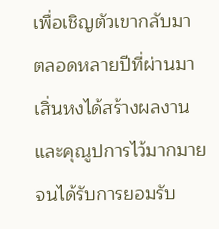เพื่อเชิญตัวเขากลับมา
ตลอดหลายปีที่ผ่านมา เสิ่นหงได้สร้างผลงานและคุณูปการไว้มากมาย จนได้รับการยอมรับ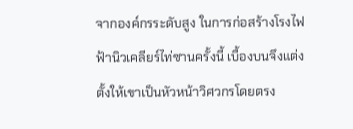จากองค์กรระดับสูง ในการก่อสร้างโรงไฟฟ้านิวเคลียร์ไท่ซานครั้งนี้ เบื้องบนจึงแต่งตั้งให้เขาเป็นหัวหน้าวิศวกรโดยตรง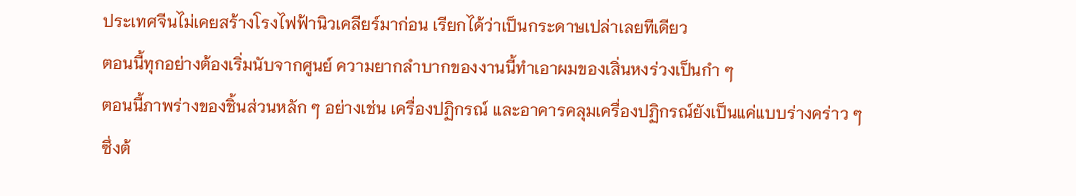ประเทศจีนไม่เคยสร้างโรงไฟฟ้านิวเคลียร์มาก่อน เรียกได้ว่าเป็นกระดาษเปล่าเลยทีเดียว
ตอนนี้ทุกอย่างต้องเริ่มนับจากศูนย์ ความยากลำบากของงานนี้ทำเอาผมของเสิ่นหงร่วงเป็นกำ ๆ
ตอนนี้ภาพร่างของชิ้นส่วนหลัก ๆ อย่างเช่น เครื่องปฏิกรณ์ และอาคารคลุมเครื่องปฏิกรณ์ยังเป็นแค่แบบร่างคร่าว ๆ ซึ่งต้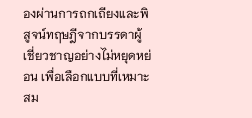องผ่านการถกเถียงและพิสูจน์ทฤษฎีจากบรรดาผู้เชี่ยวชาญอย่างไม่หยุดหย่อน เพื่อเลือกแบบที่เหมาะสม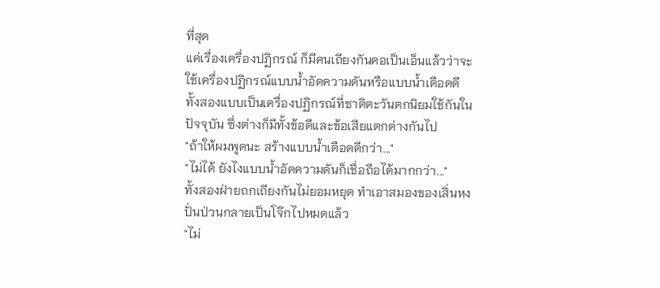ที่สุด
แค่เรื่องเครื่องปฏิกรณ์ ก็มีคนเถียงกันคอเป็นเอ็นแล้วว่าจะใช้เครื่องปฏิกรณ์แบบน้ำอัดความดันหรือแบบน้ำเดือดดี ทั้งสองแบบเป็นเครื่องปฏิกรณ์ที่ชาติตะวันตกนิยมใช้กันในปัจจุบัน ซึ่งต่างก็มีทั้งข้อดีและข้อเสียแตกต่างกันไป
"ถ้าให้ผมพูดนะ สร้างแบบน้ำเดือดดีกว่า..."
"ไม่ได้ ยังไงแบบน้ำอัดความดันก็เชื่อถือได้มากกว่า..."
ทั้งสองฝ่ายถกเถียงกันไม่ยอมหยุด ทำเอาสมองของเสิ่นหงปั่นป่วนกลายเป็นโจ๊กไปหมดแล้ว
"ไม่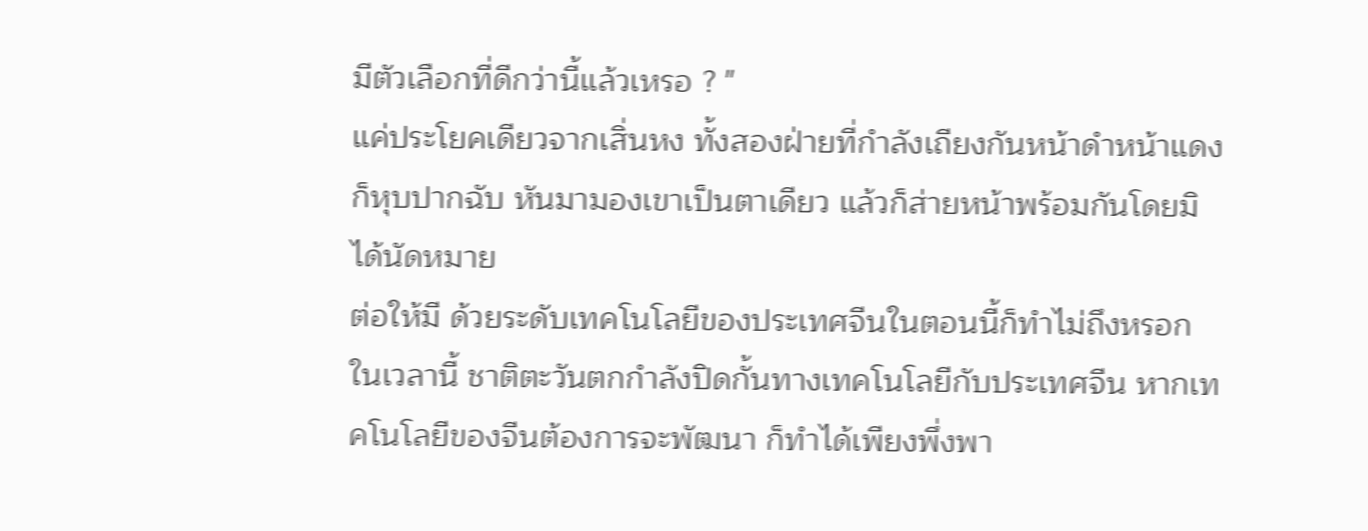มีตัวเลือกที่ดีกว่านี้แล้วเหรอ ? "
แค่ประโยคเดียวจากเสิ่นหง ทั้งสองฝ่ายที่กำลังเถียงกันหน้าดำหน้าแดงก็หุบปากฉับ หันมามองเขาเป็นตาเดียว แล้วก็ส่ายหน้าพร้อมกันโดยมิได้นัดหมาย
ต่อให้มี ด้วยระดับเทคโนโลยีของประเทศจีนในตอนนี้ก็ทำไม่ถึงหรอก
ในเวลานี้ ชาติตะวันตกกำลังปิดกั้นทางเทคโนโลยีกับประเทศจีน หากเทคโนโลยีของจีนต้องการจะพัฒนา ก็ทำได้เพียงพึ่งพา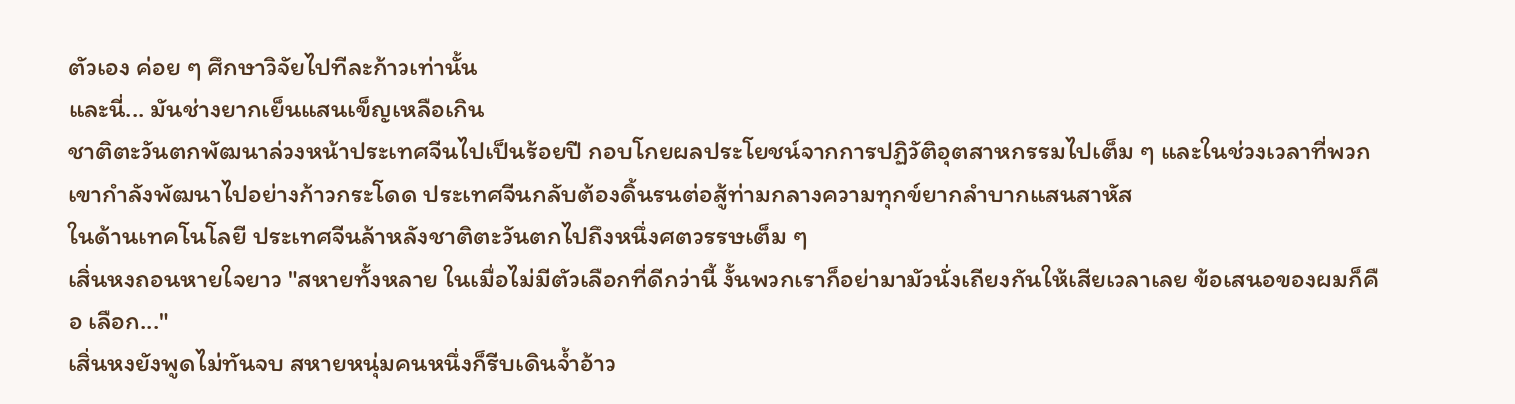ตัวเอง ค่อย ๆ ศึกษาวิจัยไปทีละก้าวเท่านั้น
และนี่... มันช่างยากเย็นแสนเข็ญเหลือเกิน
ชาติตะวันตกพัฒนาล่วงหน้าประเทศจีนไปเป็นร้อยปี กอบโกยผลประโยชน์จากการปฏิวัติอุตสาหกรรมไปเต็ม ๆ และในช่วงเวลาที่พวกเขากำลังพัฒนาไปอย่างก้าวกระโดด ประเทศจีนกลับต้องดิ้นรนต่อสู้ท่ามกลางความทุกข์ยากลำบากแสนสาหัส
ในด้านเทคโนโลยี ประเทศจีนล้าหลังชาติตะวันตกไปถึงหนึ่งศตวรรษเต็ม ๆ
เสิ่นหงถอนหายใจยาว "สหายทั้งหลาย ในเมื่อไม่มีตัวเลือกที่ดีกว่านี้ งั้นพวกเราก็อย่ามามัวนั่งเถียงกันให้เสียเวลาเลย ข้อเสนอของผมก็คือ เลือก..."
เสิ่นหงยังพูดไม่ทันจบ สหายหนุ่มคนหนึ่งก็รีบเดินจ้ำอ้าว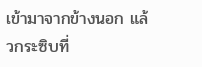เข้ามาจากข้างนอก แล้วกระซิบที่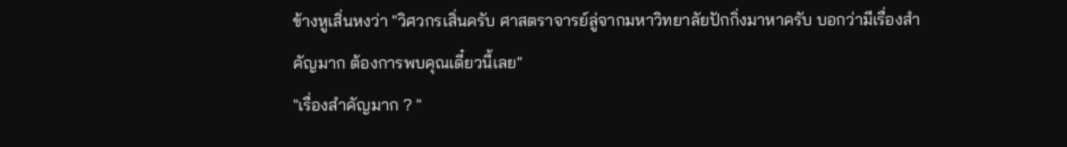ข้างหูเสิ่นหงว่า "วิศวกรเสิ่นครับ ศาสตราจารย์ลู่จากมหาวิทยาลัยปักกิ่งมาหาครับ บอกว่ามีเรื่องสำคัญมาก ต้องการพบคุณเดี๋ยวนี้เลย"
"เรื่องสำคัญมาก ? "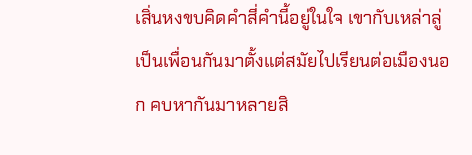เสิ่นหงขบคิดคำสี่คำนี้อยู่ในใจ เขากับเหล่าลู่ เป็นเพื่อนกันมาตั้งแต่สมัยไปเรียนต่อเมืองนอก คบหากันมาหลายสิ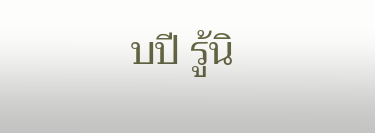บปี รู้นิ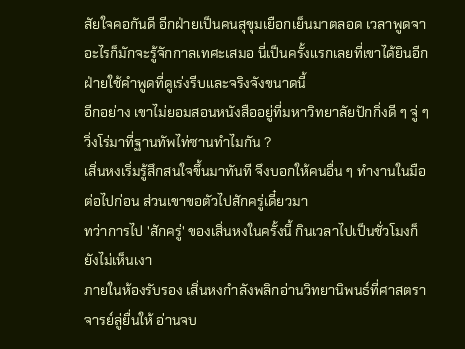สัยใจคอกันดี อีกฝ่ายเป็นคนสุขุมเยือกเย็นมาตลอด เวลาพูดจาอะไรก็มักจะรู้จักกาลเทศะเสมอ นี่เป็นครั้งแรกเลยที่เขาได้ยินอีกฝ่ายใช้คำพูดที่ดูเร่งรีบและจริงจังขนาดนี้
อีกอย่าง เขาไม่ยอมสอนหนังสืออยู่ที่มหาวิทยาลัยปักกิ่งดี ๆ จู่ ๆ วิ่งโร่มาที่ฐานทัพไท่ซานทำไมกัน ?
เสิ่นหงเริ่มรู้สึกสนใจขึ้นมาทันที จึงบอกให้คนอื่น ๆ ทำงานในมือต่อไปก่อน ส่วนเขาขอตัวไปสักครู่เดี๋ยวมา
ทว่าการไป 'สักครู่' ของเสิ่นหงในครั้งนี้ กินเวลาไปเป็นชั่วโมงก็ยังไม่เห็นเงา
ภายในห้องรับรอง เสิ่นหงกำลังพลิกอ่านวิทยานิพนธ์ที่ศาสตราจารย์ลู่ยื่นให้ อ่านจบ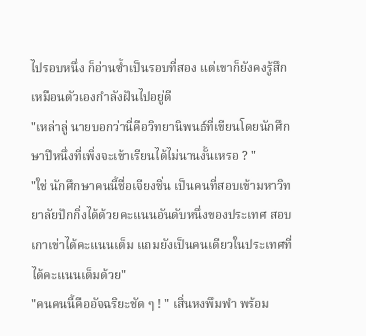ไปรอบหนึ่ง ก็อ่านซ้ำเป็นรอบที่สอง แต่เขาก็ยังคงรู้สึกเหมือนตัวเองกำลังฝันไปอยู่ดี
"เหล่าลู่ นายบอกว่านี่คือวิทยานิพนธ์ที่เขียนโดยนักศึกษาปีหนึ่งที่เพิ่งจะเข้าเรียนได้ไม่นานงั้นเหรอ ? "
"ใช่ นักศึกษาคนนี้ชื่อเจียงชิ่น เป็นคนที่สอบเข้ามหาวิทยาลัยปักกิ่งได้ด้วยคะแนนอันดับหนึ่งของประเทศ สอบเกาเข่าได้คะแนนเต็ม แถมยังเป็นคนเดียวในประเทศที่ได้คะแนนเต็มด้วย"
"คนคนนี้คืออัจฉริยะชัด ๆ ! " เสิ่นหงพึมพำ พร้อม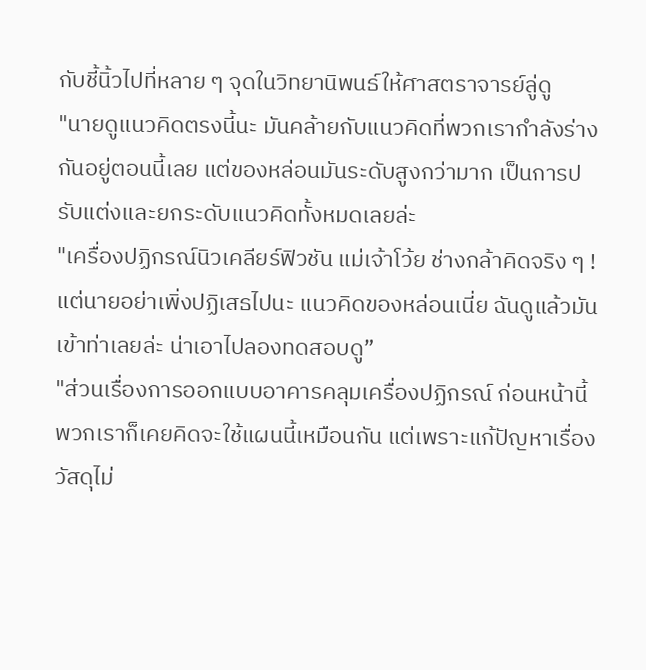กับชี้นิ้วไปที่หลาย ๆ จุดในวิทยานิพนธ์ให้ศาสตราจารย์ลู่ดู
"นายดูแนวคิดตรงนี้นะ มันคล้ายกับแนวคิดที่พวกเรากำลังร่างกันอยู่ตอนนี้เลย แต่ของหล่อนมันระดับสูงกว่ามาก เป็นการปรับแต่งและยกระดับแนวคิดทั้งหมดเลยล่ะ
"เครื่องปฏิกรณ์นิวเคลียร์ฟิวชัน แม่เจ้าโว้ย ช่างกล้าคิดจริง ๆ ! แต่นายอย่าเพิ่งปฏิเสธไปนะ แนวคิดของหล่อนเนี่ย ฉันดูแล้วมันเข้าท่าเลยล่ะ น่าเอาไปลองทดสอบดู”
"ส่วนเรื่องการออกแบบอาคารคลุมเครื่องปฏิกรณ์ ก่อนหน้านี้พวกเราก็เคยคิดจะใช้แผนนี้เหมือนกัน แต่เพราะแก้ปัญหาเรื่องวัสดุไม่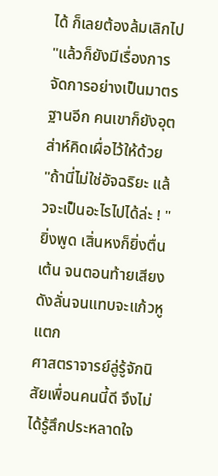ได้ ก็เลยต้องล้มเลิกไป
"แล้วก็ยังมีเรื่องการจัดการอย่างเป็นมาตรฐานอีก คนเขาก็ยังอุตส่าห์คิดเผื่อไว้ให้ด้วย
"ถ้านี่ไม่ใช่อัจฉริยะ แล้วจะเป็นอะไรไปได้ล่ะ ! "
ยิ่งพูด เสิ่นหงก็ยิ่งตื่นเต้น จนตอนท้ายเสียงดังลั่นจนแทบจะแก้วหูแตก
ศาสตราจารย์ลู่รู้จักนิสัยเพื่อนคนนี้ดี จึงไม่ได้รู้สึกประหลาดใจ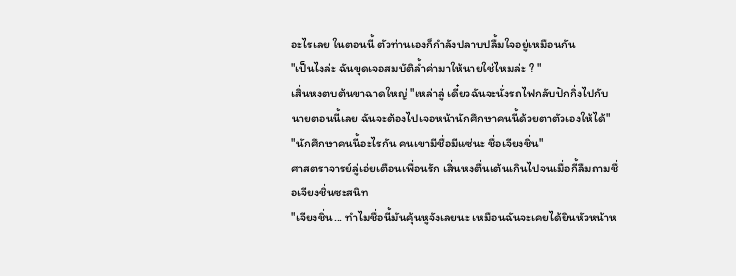อะไรเลย ในตอนนี้ ตัวท่านเองก็กำลังปลาบปลื้มใจอยู่เหมือนกัน
"เป็นไงล่ะ ฉันขุดเจอสมบัติล้ำค่ามาให้นายใช่ไหมล่ะ ? "
เสิ่นหงตบต้นขาฉาดใหญ่ "เหล่าลู่ เดี๋ยวฉันจะนั่งรถไฟกลับปักกิ่งไปกับนายตอนนี้เลย ฉันจะต้องไปเจอหน้านักศึกษาคนนี้ด้วยตาตัวเองให้ได้"
"นักศึกษาคนนี้อะไรกัน คนเขามีชื่อมีแซ่นะ ชื่อเจียงชิ่น"
ศาสตราจารย์ลู่เอ่ยเตือนเพื่อนรัก เสิ่นหงตื่นเต้นเกินไปจนเมื่อกี้ลืมถามชื่อเจียงชิ่นซะสนิท
"เจียงชิ่น... ทำไมชื่อนี้มันคุ้นหูจังเลยนะ เหมือนฉันจะเคยได้ยินหัวหน้าห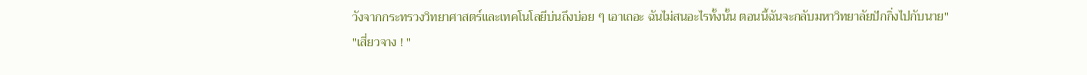วังจากกระทรวงวิทยาศาสตร์และเทคโนโลยีบ่นถึงบ่อย ๆ เอาเถอะ ฉันไม่สนอะไรทั้งนั้น ตอนนี้ฉันจะกลับมหาวิทยาลัยปักกิ่งไปกับนาย"
"เสี่ยวจาง ! "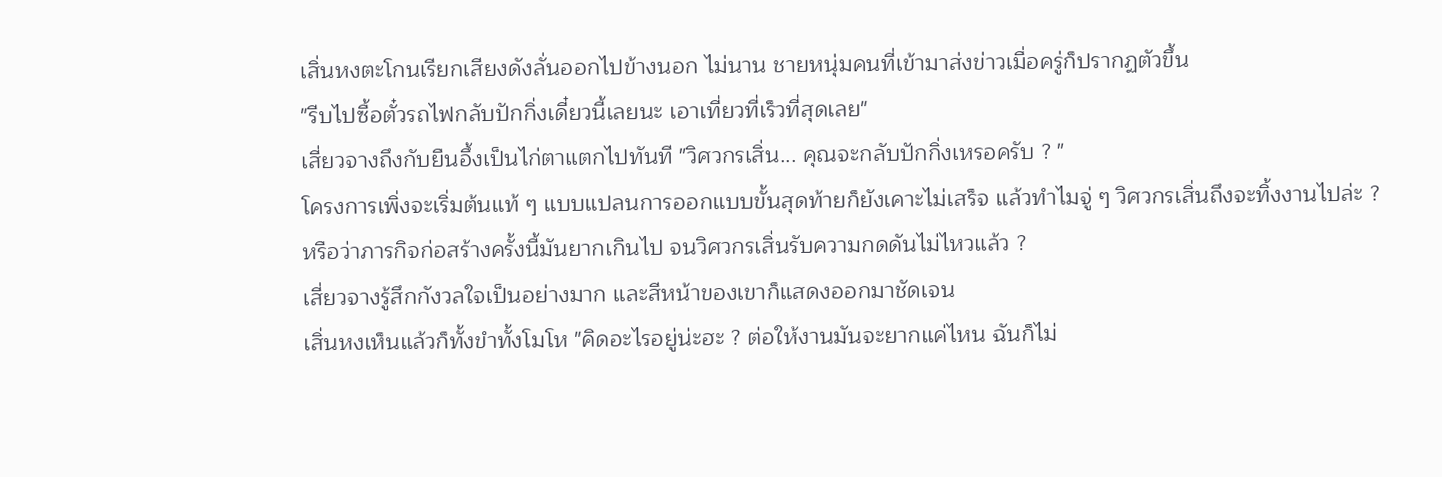เสิ่นหงตะโกนเรียกเสียงดังลั่นออกไปข้างนอก ไม่นาน ชายหนุ่มคนที่เข้ามาส่งข่าวเมื่อครู่ก็ปรากฏตัวขึ้น
"รีบไปซื้อตั๋วรถไฟกลับปักกิ่งเดี๋ยวนี้เลยนะ เอาเที่ยวที่เร็วที่สุดเลย"
เสี่ยวจางถึงกับยืนอึ้งเป็นไก่ตาแตกไปทันที "วิศวกรเสิ่น... คุณจะกลับปักกิ่งเหรอครับ ? "
โครงการเพิ่งจะเริ่มต้นแท้ ๆ แบบแปลนการออกแบบขั้นสุดท้ายก็ยังเคาะไม่เสร็จ แล้วทำไมจู่ ๆ วิศวกรเสิ่นถึงจะทิ้งงานไปล่ะ ? หรือว่าภารกิจก่อสร้างครั้งนี้มันยากเกินไป จนวิศวกรเสิ่นรับความกดดันไม่ไหวแล้ว ?
เสี่ยวจางรู้สึกกังวลใจเป็นอย่างมาก และสีหน้าของเขาก็แสดงออกมาชัดเจน
เสิ่นหงเห็นแล้วก็ทั้งขำทั้งโมโห "คิดอะไรอยู่น่ะฮะ ? ต่อให้งานมันจะยากแค่ไหน ฉันก็ไม่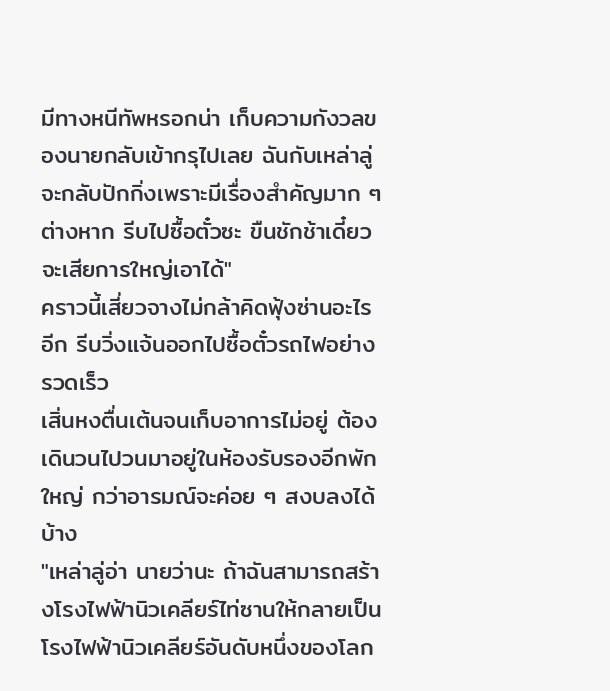มีทางหนีทัพหรอกน่า เก็บความกังวลของนายกลับเข้ากรุไปเลย ฉันกับเหล่าลู่จะกลับปักกิ่งเพราะมีเรื่องสำคัญมาก ๆ ต่างหาก รีบไปซื้อตั๋วซะ ขืนชักช้าเดี๋ยวจะเสียการใหญ่เอาได้"
คราวนี้เสี่ยวจางไม่กล้าคิดฟุ้งซ่านอะไรอีก รีบวิ่งแจ้นออกไปซื้อตั๋วรถไฟอย่างรวดเร็ว
เสิ่นหงตื่นเต้นจนเก็บอาการไม่อยู่ ต้องเดินวนไปวนมาอยู่ในห้องรับรองอีกพักใหญ่ กว่าอารมณ์จะค่อย ๆ สงบลงได้บ้าง
"เหล่าลู่อ่า นายว่านะ ถ้าฉันสามารถสร้างโรงไฟฟ้านิวเคลียร์ไท่ซานให้กลายเป็นโรงไฟฟ้านิวเคลียร์อันดับหนึ่งของโลก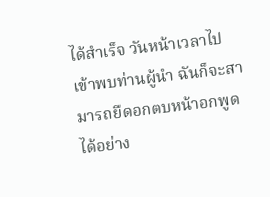ได้สำเร็จ วันหน้าเวลาไปเข้าพบท่านผู้นำ ฉันก็จะสามารถยืดอกตบหน้าอกพูดได้อย่าง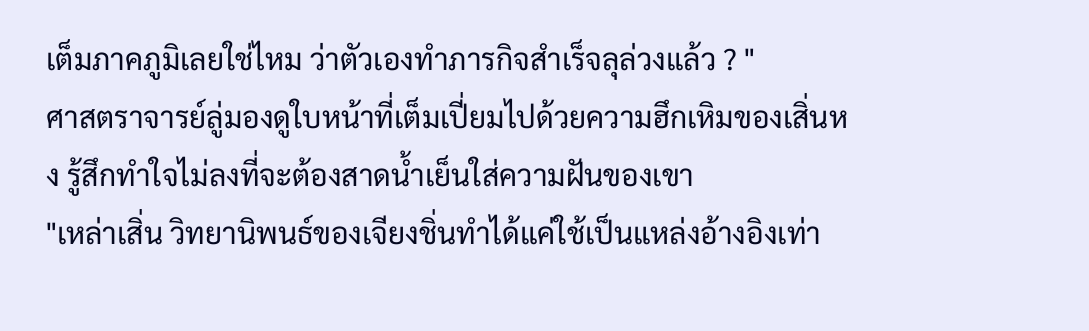เต็มภาคภูมิเลยใช่ไหม ว่าตัวเองทำภารกิจสำเร็จลุล่วงแล้ว ? "
ศาสตราจารย์ลู่มองดูใบหน้าที่เต็มเปี่ยมไปด้วยความฮึกเหิมของเสิ่นหง รู้สึกทำใจไม่ลงที่จะต้องสาดน้ำเย็นใส่ความฝันของเขา
"เหล่าเสิ่น วิทยานิพนธ์ของเจียงชิ่นทำได้แค่ใช้เป็นแหล่งอ้างอิงเท่า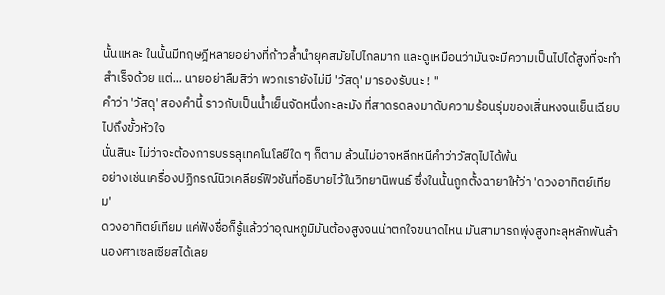นั้นแหละ ในนั้นมีทฤษฎีหลายอย่างที่ก้าวล้ำนำยุคสมัยไปไกลมาก และดูเหมือนว่ามันจะมีความเป็นไปได้สูงที่จะทำสำเร็จด้วย แต่... นายอย่าลืมสิว่า พวกเรายังไม่มี 'วัสดุ' มารองรับนะ ! "
คำว่า 'วัสดุ' สองคำนี้ ราวกับเป็นน้ำเย็นจัดหนึ่งกะละมัง ที่สาดรดลงมาดับความร้อนรุ่มของเสิ่นหงจนเย็นเฉียบไปถึงขั้วหัวใจ
นั่นสินะ ไม่ว่าจะต้องการบรรลุเทคโนโลยีใด ๆ ก็ตาม ล้วนไม่อาจหลีกหนีคำว่าวัสดุไปได้พ้น
อย่างเช่นเครื่องปฏิกรณ์นิวเคลียร์ฟิวชันที่อธิบายไว้ในวิทยานิพนธ์ ซึ่งในนั้นถูกตั้งฉายาให้ว่า 'ดวงอาทิตย์เทียม'
ดวงอาทิตย์เทียม แค่ฟังชื่อก็รู้แล้วว่าอุณหภูมิมันต้องสูงจนน่าตกใจขนาดไหน มันสามารถพุ่งสูงทะลุหลักพันล้านองศาเซลเซียสได้เลย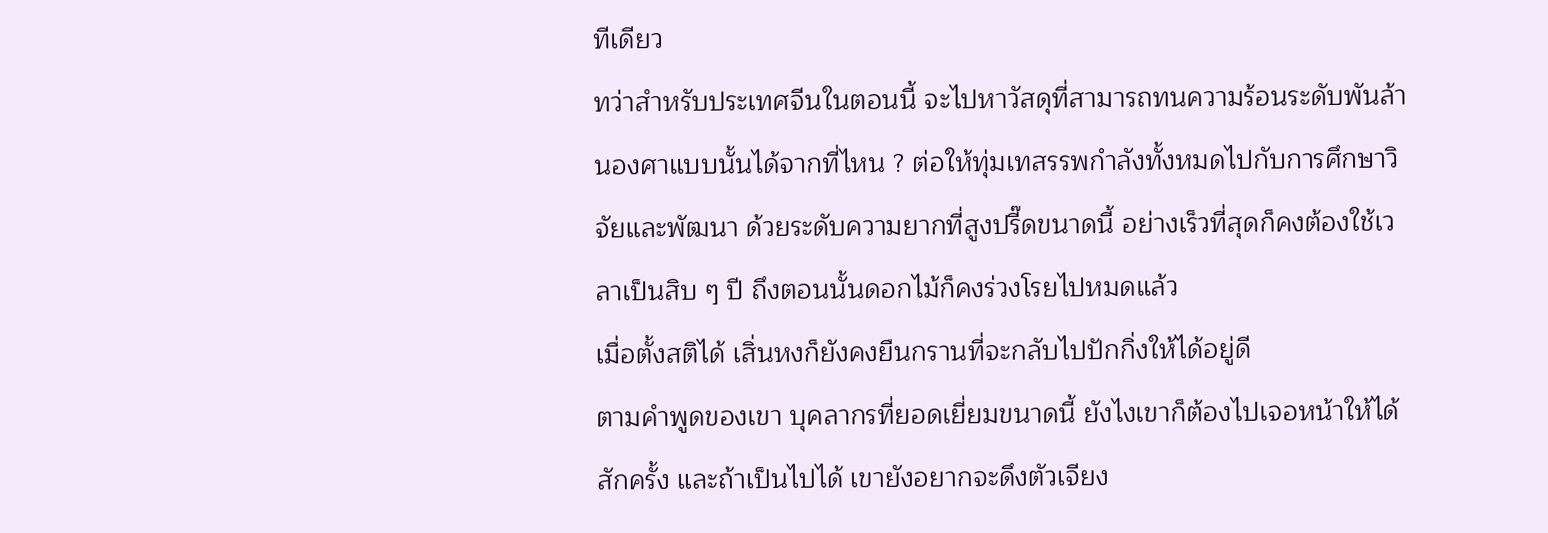ทีเดียว
ทว่าสำหรับประเทศจีนในตอนนี้ จะไปหาวัสดุที่สามารถทนความร้อนระดับพันล้านองศาแบบนั้นได้จากที่ไหน ? ต่อให้ทุ่มเทสรรพกำลังทั้งหมดไปกับการศึกษาวิจัยและพัฒนา ด้วยระดับความยากที่สูงปรี๊ดขนาดนี้ อย่างเร็วที่สุดก็คงต้องใช้เวลาเป็นสิบ ๆ ปี ถึงตอนนั้นดอกไม้ก็คงร่วงโรยไปหมดแล้ว
เมื่อตั้งสติได้ เสิ่นหงก็ยังคงยืนกรานที่จะกลับไปปักกิ่งให้ได้อยู่ดี
ตามคำพูดของเขา บุคลากรที่ยอดเยี่ยมขนาดนี้ ยังไงเขาก็ต้องไปเจอหน้าให้ได้สักครั้ง และถ้าเป็นไปได้ เขายังอยากจะดึงตัวเจียง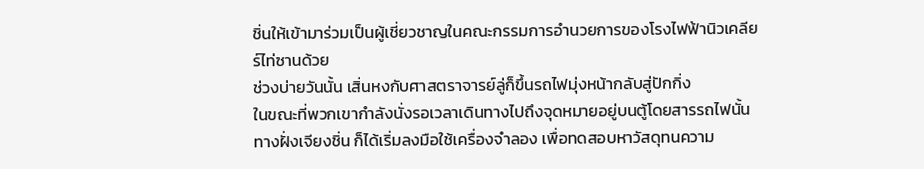ชิ่นให้เข้ามาร่วมเป็นผู้เชี่ยวชาญในคณะกรรมการอำนวยการของโรงไฟฟ้านิวเคลียร์ไท่ซานด้วย
ช่วงบ่ายวันนั้น เสิ่นหงกับศาสตราจารย์ลู่ก็ขึ้นรถไฟมุ่งหน้ากลับสู่ปักกิ่ง
ในขณะที่พวกเขากำลังนั่งรอเวลาเดินทางไปถึงจุดหมายอยู่บนตู้โดยสารรถไฟนั้น ทางฝั่งเจียงชิ่น ก็ได้เริ่มลงมือใช้เครื่องจำลอง เพื่อทดสอบหาวัสดุทนความ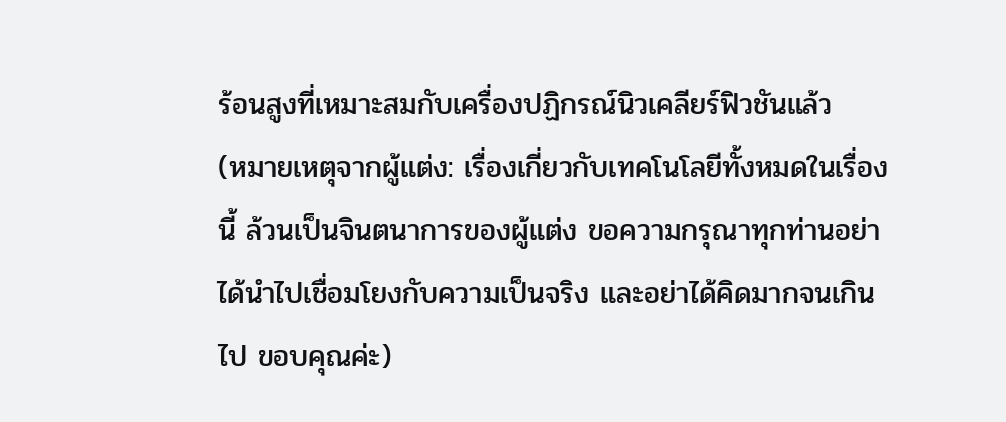ร้อนสูงที่เหมาะสมกับเครื่องปฏิกรณ์นิวเคลียร์ฟิวชันแล้ว
(หมายเหตุจากผู้แต่ง: เรื่องเกี่ยวกับเทคโนโลยีทั้งหมดในเรื่องนี้ ล้วนเป็นจินตนาการของผู้แต่ง ขอความกรุณาทุกท่านอย่าได้นำไปเชื่อมโยงกับความเป็นจริง และอย่าได้คิดมากจนเกินไป ขอบคุณค่ะ)